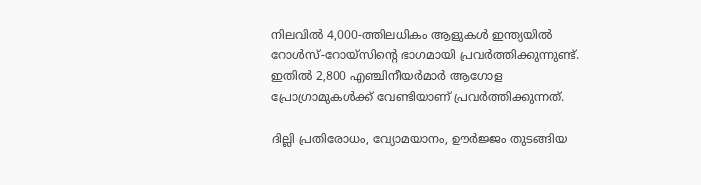നിലവിൽ 4,000-ത്തിലധികം ആളുകൾ ഇന്ത്യയിൽ റോൾസ്-റോയ്സിന്റെ ഭാഗമായി പ്രവർത്തിക്കുന്നുണ്ട്. ഇതിൽ 2,800 എഞ്ചിനീയർമാർ ആഗോള പ്രോഗ്രാമുകൾക്ക് വേണ്ടിയാണ് പ്രവർത്തിക്കുന്നത്.

ദില്ലി പ്രതിരോധം, വ്യോമയാനം, ഊർജ്ജം തുടങ്ങിയ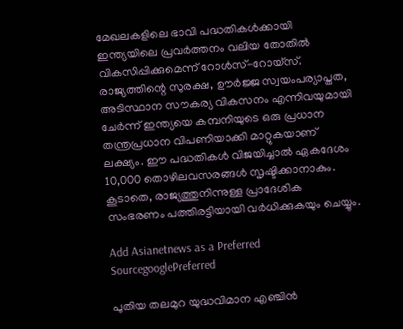മേഖലകളിലെ ഭാവി പദ്ധതികൾക്കായി ഇന്ത്യയിലെ പ്രവർത്തനം വലിയ തോതിൽ വികസിപ്പിക്കുമെന്ന് റോൾസ്-റോയ്സ്. രാജ്യത്തിന്റെ സുരക്ഷ, ഊർജ്ജ സ്വയംപര്യാപ്തത, അടിസ്ഥാന സൗകര്യ വികസനം എന്നിവയുമായി ചേർന്ന് ഇന്ത്യയെ കമ്പനിയുടെ ഒരു പ്രധാന തന്ത്രപ്രധാന വിപണിയാക്കി മാറ്റുകയാണ് ലക്ഷ്യം. ഈ പദ്ധതികൾ വിജയിച്ചാൽ ഏകദേശം 10,000 തൊഴിലവസരങ്ങൾ സൃഷ്ടിക്കാനാകും. കൂടാതെ, രാജ്യത്തുനിന്നുള്ള പ്രാദേശിക സംഭരണം പത്തിരട്ടിയായി വർധിക്കുകയും ചെയ്യും.

Add Asianetnews as a Preferred SourcegooglePreferred

പുതിയ തലമുറ യുദ്ധവിമാന എഞ്ചിൻ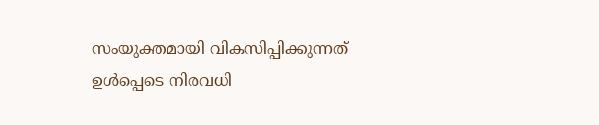സംയുക്തമായി വികസിപ്പിക്കുന്നത് ഉൾപ്പെടെ നിരവധി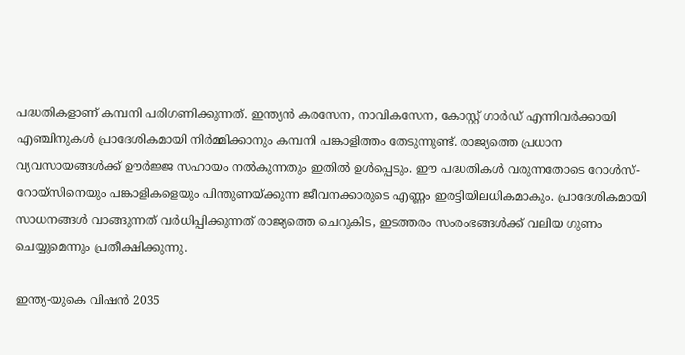പദ്ധതികളാണ് കമ്പനി പരിഗണിക്കുന്നത്. ഇന്ത്യൻ കരസേന, നാവികസേന, കോസ്റ്റ് ഗാർഡ് എന്നിവർക്കായി എഞ്ചിനുകൾ പ്രാദേശികമായി നിർമ്മിക്കാനും കമ്പനി പങ്കാളിത്തം തേടുന്നുണ്ട്. രാജ്യത്തെ പ്രധാന വ്യവസായങ്ങൾക്ക് ഊർജ്ജ സഹായം നൽകുന്നതും ഇതിൽ ഉൾപ്പെടും. ഈ പദ്ധതികൾ വരുന്നതോടെ റോൾസ്-റോയ്സിനെയും പങ്കാളികളെയും പിന്തുണയ്ക്കുന്ന ജീവനക്കാരുടെ എണ്ണം ഇരട്ടിയിലധികമാകും. പ്രാദേശികമായി സാധനങ്ങൾ വാങ്ങുന്നത് വർധിപ്പിക്കുന്നത് രാജ്യത്തെ ചെറുകിട, ഇടത്തരം സംരംഭങ്ങൾക്ക് വലിയ ഗുണം ചെയ്യുമെന്നും പ്രതീക്ഷിക്കുന്നു.

ഇന്ത്യ-യുകെ വിഷൻ 2035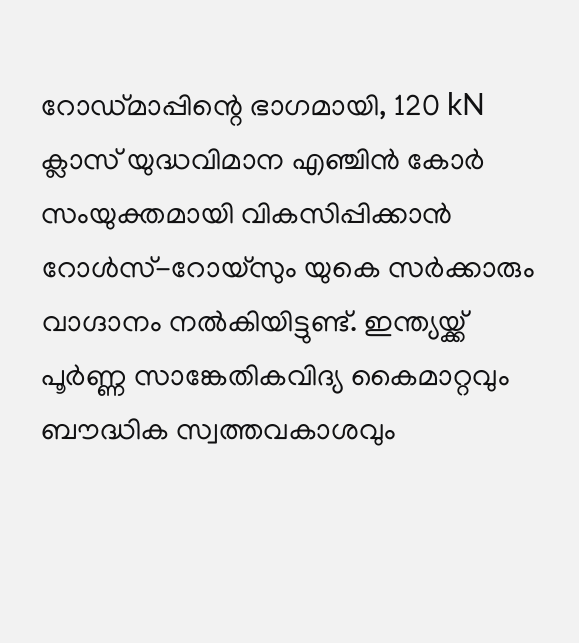റോഡ്മാപ്പിന്റെ ഭാഗമായി, 120 kN ക്ലാസ് യുദ്ധവിമാന എഞ്ചിൻ കോർ സംയുക്തമായി വികസിപ്പിക്കാൻ റോൾസ്-റോയ്സും യുകെ സർക്കാരും വാഗ്ദാനം നൽകിയിട്ടുണ്ട്. ഇന്ത്യയ്ക്ക് പൂർണ്ണ സാങ്കേതികവിദ്യ കൈമാറ്റവും ബൗദ്ധിക സ്വത്തവകാശവും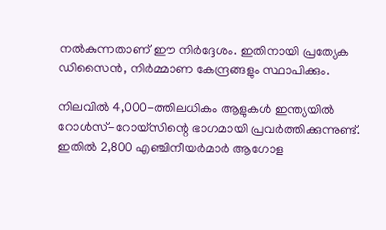നൽകുന്നതാണ് ഈ നിർദ്ദേശം. ഇതിനായി പ്രത്യേക ഡിസൈൻ, നിർമ്മാണ കേന്ദ്രങ്ങളും സ്ഥാപിക്കും.

നിലവിൽ 4,000-ത്തിലധികം ആളുകൾ ഇന്ത്യയിൽ റോൾസ്-റോയ്സിന്റെ ഭാഗമായി പ്രവർത്തിക്കുന്നുണ്ട്. ഇതിൽ 2,800 എഞ്ചിനീയർമാർ ആഗോള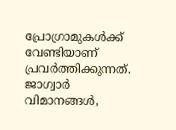പ്രോഗ്രാമുകൾക്ക് വേണ്ടിയാണ് പ്രവർത്തിക്കുന്നത്. ജാഗ്വാർ വിമാനങ്ങൾ,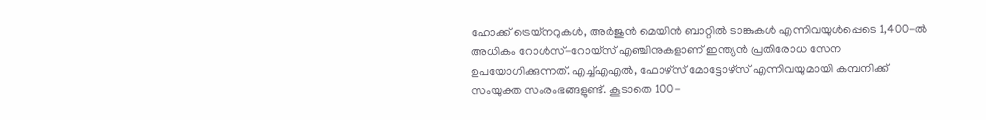ഹോക്ക് ട്രെയ്നറുകൾ, അർജുൻ മെയിൻ ബാറ്റിൽ ടാങ്കുകൾ എന്നിവയുൾപ്പെടെ 1,400-ൽ അധികം റോൾസ്-റോയ്സ് എഞ്ചിനുകളാണ് ഇന്ത്യൻ പ്രതിരോധ സേന ഉപയോഗിക്കുന്നത്. എച്ച്എഎൽ, ഫോഴ്‌സ് മോട്ടോഴ്‌സ് എന്നിവയുമായി കമ്പനിക്ക് സംയുക്ത സംരംഭങ്ങളുണ്ട്. കൂടാതെ 100-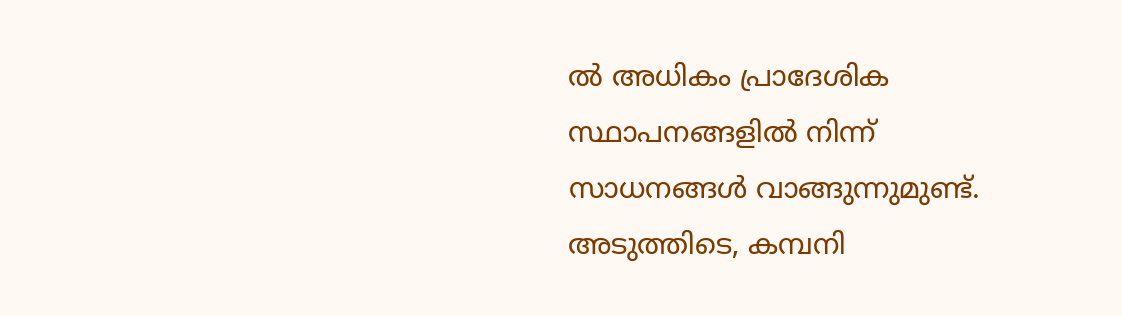ൽ അധികം പ്രാദേശിക സ്ഥാപനങ്ങളിൽ നിന്ന് സാധനങ്ങൾ വാങ്ങുന്നുമുണ്ട്. അടുത്തിടെ, കമ്പനി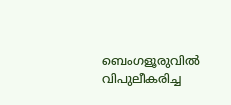ബെംഗളൂരുവിൽ വിപുലീകരിച്ച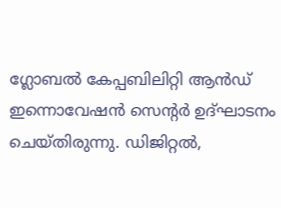ഗ്ലോബൽ കേപ്പബിലിറ്റി ആൻഡ് ഇന്നൊവേഷൻ സെന്റർ ഉദ്ഘാടനം ചെയ്തിരുന്നു. ഡിജിറ്റൽ,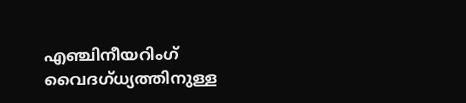എഞ്ചിനീയറിംഗ് വൈദഗ്ധ്യത്തിനുള്ള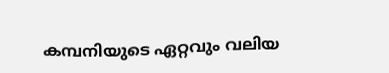കമ്പനിയുടെ ഏറ്റവും വലിയ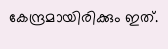കേന്ദ്രമായിരിക്കും ഇത്.